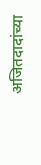अजितदादांच्या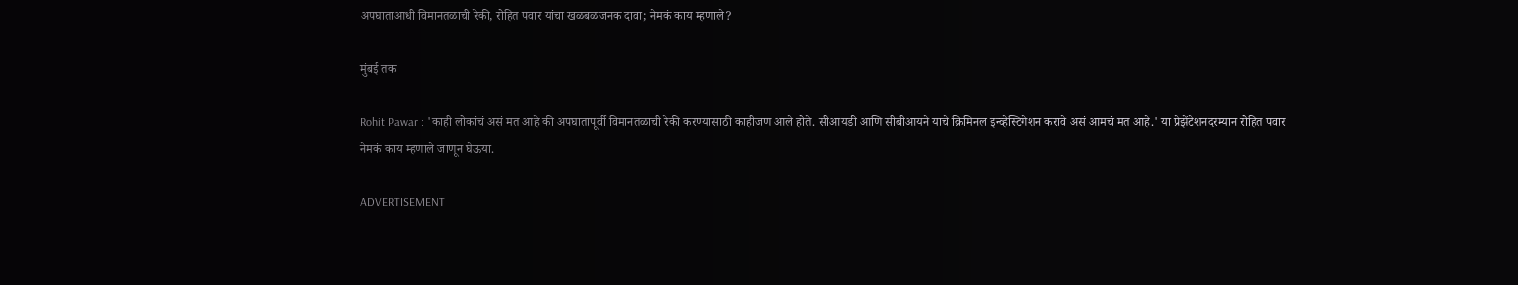अपघाताआधी विमानतळाची रेकी, रोहित पवार यांचा खळबळजनक दावा; नेमकं काय म्हणाले?

मुंबई तक

Rohit Pawar : 'काही लोकांचं असं मत आहे की अपघातापूर्वी विमानतळाची रेकी करण्यासाठी काहीजण आले होते. सीआयडी आणि सीबीआयने याचे क्रिमिनल इन्व्हेस्टिगेशन करावे असं आमचं मत आहे.' या प्रेझेंटेशनदरम्यान रोहित पवार नेमकं काय म्हणाले जाणून घेऊया.

ADVERTISEMENT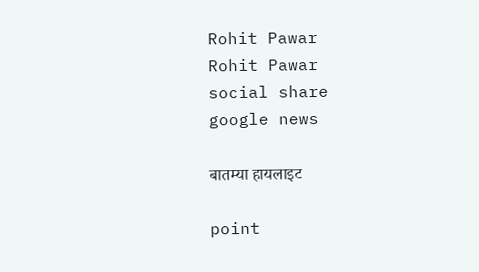Rohit Pawar
Rohit Pawar
social share
google news

बातम्या हायलाइट

point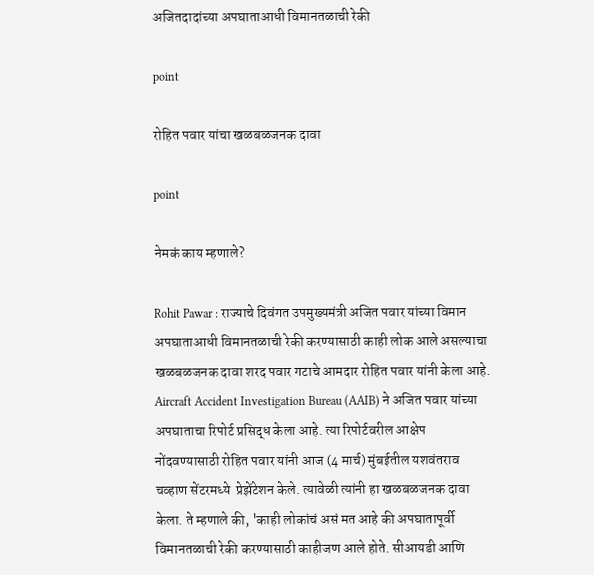अजितदादांच्या अपघाताआधी विमानतळाची रेकी

point

रोहित पवार यांचा खळबळजनक दावा

point

नेमकं काय म्हणाले?

Rohit Pawar : राज्याचे दिवंगत उपमुख्यमंत्री अजित पवार यांच्या विमान अपघाताआधी विमानतळाची रेकी करण्यासाठी काही लोक आले असल्याचा खळबळजनक दावा शरद पवार गटाचे आमदार रोहित पवार यांनी केला आहे.  Aircraft Accident Investigation Bureau (AAIB) ने अजित पवार यांच्या अपघाताचा रिपोर्ट प्रसिद्ध केला आहे. त्या रिपोर्टवरील आक्षेप नोंदवण्यासाठी रोहित पवार यांनी आज (4 मार्च) मुंबईतील यशवंतराव चव्हाण सेंटरमध्ये  प्रेझेंटेशन केले. त्यावेळी त्यांनी हा खळबळजनक दावा केला. ते म्हणाले की, 'काही लोकांचं असं मत आहे की अपघातापूर्वी विमानतळाची रेकी करण्यासाठी काहीजण आले होते. सीआयडी आणि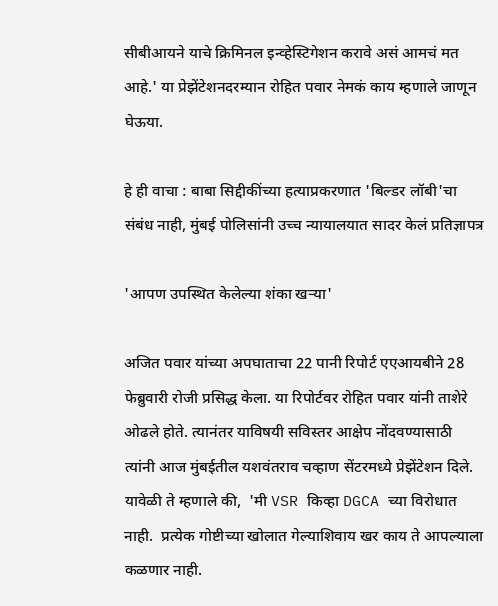सीबीआयने याचे क्रिमिनल इन्व्हेस्टिगेशन करावे असं आमचं मत आहे.' या प्रेझेंटेशनदरम्यान रोहित पवार नेमकं काय म्हणाले जाणून घेऊया.

हे ही वाचा : बाबा सिद्दीकींच्या हत्याप्रकरणात 'बिल्डर लॉबी'चा संबंध नाही, मुंबई पोलिसांनी उच्च न्यायालयात सादर केलं प्रतिज्ञापत्र

'आपण उपस्थित केलेल्या शंका खऱ्या'

अजित पवार यांच्या अपघाताचा 22 पानी रिपोर्ट एएआयबीने 28 फेब्रुवारी रोजी प्रसिद्ध केला. या रिपोर्टवर रोहित पवार यांनी ताशेरे ओढले होते. त्यानंतर याविषयी सविस्तर आक्षेप नोंदवण्यासाठी त्यांनी आज मुंबईतील यशवंतराव चव्हाण सेंटरमध्ये प्रेझेंटेशन दिले.  यावेळी ते म्हणाले की,  'मी VSR किव्हा DGCA च्या विरोधात नाही.  प्रत्येक गोष्टीच्या खोलात गेल्याशिवाय खर काय ते आपल्याला कळणार नाही.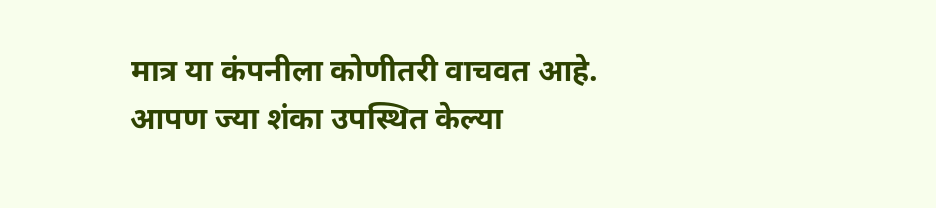मात्र या कंपनीला कोणीतरी वाचवत आहे. आपण ज्या शंका उपस्थित केल्या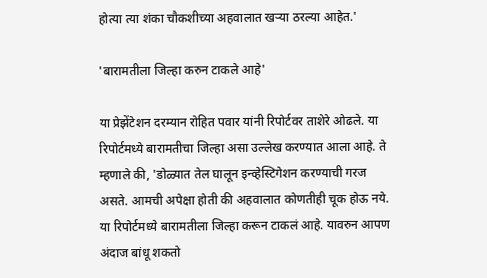होत्या त्या शंका चौकशीच्या अहवालात खऱ्या ठरल्या आहेत.'

'बारामतीला जिल्हा करुन टाकले आहे'

या प्रेझेंटेशन दरम्यान रोहित पवार यांनी रिपोर्टवर ताशेरे ओढले. या रिपोर्टमध्ये बारामतीचा जिल्हा असा उल्लेख करण्यात आला आहे. ते म्हणाले की, 'डोळ्यात तेल घालून इन्व्हेस्टिगेशन करण्याची गरज असते. आमची अपेक्षा होती की अहवालात कोणतीही चूक होऊ नये. या रिपोर्टमध्ये बारामतीला जिल्हा करून टाकलं आहे. यावरुन आपण अंदाज बांधू शकतो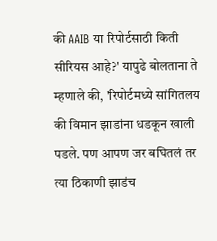की AAIB या रिपोर्टसाठी किती सीरियस आहे?' यापुढे बोलताना ते म्हणाले की, 'रिपोर्टमध्ये सांगितलय की विमान झाडांना धडकून खाली पडले. पण आपण जर बघितलं तर त्या ठिकाणी झाडंच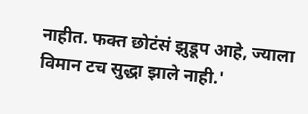नाहीत. फक्त छोटंसं झुडूप आहे, ज्याला विमान टच सुद्धा झाले नाही.'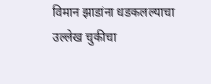विमान झाडांना धडकलल्याचा उल्लेख चुकीचा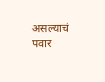असल्याचं पवार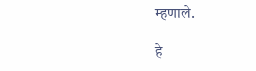म्हणाले.

हे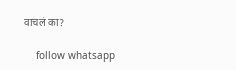वाचलं का?

    follow whatsapp